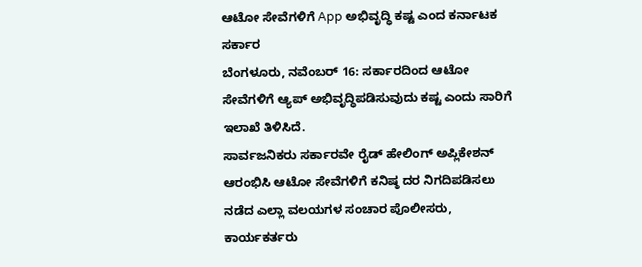ಆಟೋ ಸೇವೆಗಳಿಗೆ App ಅಭಿವೃದ್ಧಿ ಕಷ್ಟ ಎಂದ ಕರ್ನಾಟಕ ಸರ್ಕಾರ
ಬೆಂಗಳೂರು, ನವೆಂಬರ್ 16: ಸರ್ಕಾರದಿಂದ ಆಟೋ ಸೇವೆಗಳಿಗೆ ಆ್ಯಪ್ ಅಭಿವೃದ್ಧಿಪಡಿಸುವುದು ಕಷ್ಟ ಎಂದು ಸಾರಿಗೆ ಇಲಾಖೆ ತಿಳಿಸಿದೆ.
ಸಾರ್ವಜನಿಕರು ಸರ್ಕಾರವೇ ರೈಡ್ ಹೇಲಿಂಗ್ ಅಪ್ಲಿಕೇಶನ್ ಆರಂಭಿಸಿ ಆಟೋ ಸೇವೆಗಳಿಗೆ ಕನಿಷ್ಠ ದರ ನಿಗದಿಪಡಿಸಲು ನಡೆದ ಎಲ್ಲಾ ವಲಯಗಳ ಸಂಚಾರ ಪೊಲೀಸರು, ಕಾರ್ಯಕರ್ತರು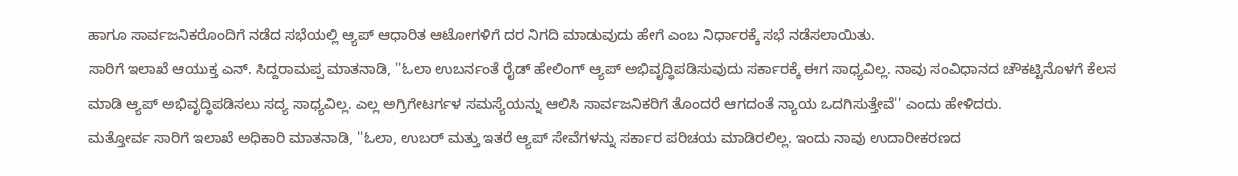ಹಾಗೂ ಸಾರ್ವಜನಿಕರೊಂದಿಗೆ ನಡೆದ ಸಭೆಯಲ್ಲಿ ಆ್ಯಪ್ ಆಧಾರಿತ ಆಟೋಗಳಿಗೆ ದರ ನಿಗದಿ ಮಾಡುವುದು ಹೇಗೆ ಎಂಬ ನಿರ್ಧಾರಕ್ಕೆ ಸಭೆ ನಡೆಸಲಾಯಿತು.
ಸಾರಿಗೆ ಇಲಾಖೆ ಆಯುಕ್ತ ಎನ್. ಸಿದ್ದರಾಮಪ್ಪ ಮಾತನಾಡಿ, ''ಓಲಾ ಉಬರ್ನಂತೆ ರೈಡ್ ಹೇಲಿಂಗ್ ಆ್ಯಪ್ ಅಭಿವೃದ್ಧಿಪಡಿಸುವುದು ಸರ್ಕಾರಕ್ಕೆ ಈಗ ಸಾಧ್ಯವಿಲ್ಲ. ನಾವು ಸಂವಿಧಾನದ ಚೌಕಟ್ಟಿನೊಳಗೆ ಕೆಲಸ ಮಾಡಿ ಆ್ಯಪ್ ಅಭಿವೃದ್ಧಿಪಡಿಸಲು ಸದ್ಯ ಸಾಧ್ಯವಿಲ್ಲ. ಎಲ್ಲ ಅಗ್ರಿಗೇಟರ್ಗಳ ಸಮಸ್ಯೆಯನ್ನು ಆಲಿಸಿ ಸಾರ್ವಜನಿಕರಿಗೆ ತೊಂದರೆ ಆಗದಂತೆ ನ್ಯಾಯ ಒದಗಿಸುತ್ತೇವೆ'' ಎಂದು ಹೇಳಿದರು.
ಮತ್ತೋರ್ವ ಸಾರಿಗೆ ಇಲಾಖೆ ಅಧಿಕಾರಿ ಮಾತನಾಡಿ, ''ಓಲಾ, ಉಬರ್ ಮತ್ತು ಇತರೆ ಆ್ಯಪ್ ಸೇವೆಗಳನ್ನು ಸರ್ಕಾರ ಪರಿಚಯ ಮಾಡಿರಲಿಲ್ಲ. ಇಂದು ನಾವು ಉದಾರೀಕರಣದ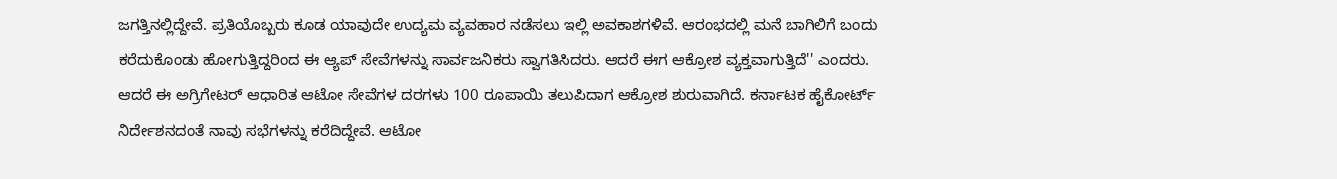ಜಗತ್ತಿನಲ್ಲಿದ್ದೇವೆ. ಪ್ರತಿಯೊಬ್ಬರು ಕೂಡ ಯಾವುದೇ ಉದ್ಯಮ ವ್ಯವಹಾರ ನಡೆಸಲು ಇಲ್ಲಿ ಅವಕಾಶಗಳಿವೆ. ಆರಂಭದಲ್ಲಿ ಮನೆ ಬಾಗಿಲಿಗೆ ಬಂದು ಕರೆದುಕೊಂಡು ಹೋಗುತ್ತಿದ್ದರಿಂದ ಈ ಆ್ಯಪ್ ಸೇವೆಗಳನ್ನು ಸಾರ್ವಜನಿಕರು ಸ್ವಾಗತಿಸಿದರು. ಆದರೆ ಈಗ ಆಕ್ರೋಶ ವ್ಯಕ್ತವಾಗುತ್ತಿದೆ'' ಎಂದರು.
ಆದರೆ ಈ ಅಗ್ರಿಗೇಟರ್ ಆಧಾರಿತ ಆಟೋ ಸೇವೆಗಳ ದರಗಳು 100 ರೂಪಾಯಿ ತಲುಪಿದಾಗ ಆಕ್ರೋಶ ಶುರುವಾಗಿದೆ. ಕರ್ನಾಟಕ ಹೈಕೋರ್ಟ್ ನಿರ್ದೇಶನದಂತೆ ನಾವು ಸಭೆಗಳನ್ನು ಕರೆದಿದ್ದೇವೆ. ಆಟೋ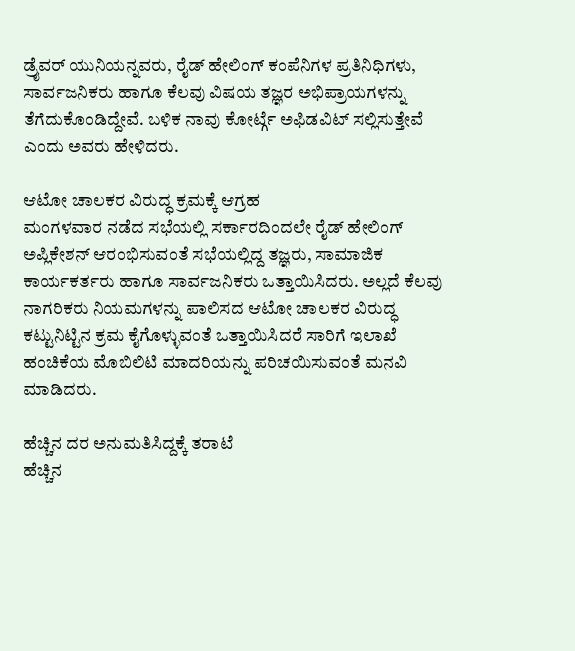ಡ್ರೈವರ್ ಯುನಿಯನ್ನವರು, ರೈಡ್ ಹೇಲಿಂಗ್ ಕಂಪೆನಿಗಳ ಪ್ರತಿನಿಧಿಗಳು, ಸಾರ್ವಜನಿಕರು ಹಾಗೂ ಕೆಲವು ವಿಷಯ ತಜ್ಞರ ಅಭಿಪ್ರಾಯಗಳನ್ನು ತೆಗೆದುಕೊಂಡಿದ್ದೇವೆ. ಬಳಿಕ ನಾವು ಕೋರ್ಟ್ಗೆ ಅಫಿಡವಿಟ್ ಸಲ್ಲಿಸುತ್ತೇವೆ ಎಂದು ಅವರು ಹೇಳಿದರು.

ಆಟೋ ಚಾಲಕರ ವಿರುದ್ಧ ಕ್ರಮಕ್ಕೆ ಆಗ್ರಹ
ಮಂಗಳವಾರ ನಡೆದ ಸಭೆಯಲ್ಲಿ ಸರ್ಕಾರದಿಂದಲೇ ರೈಡ್ ಹೇಲಿಂಗ್ ಅಪ್ಲಿಕೇಶನ್ ಆರಂಭಿಸುವಂತೆ ಸಭೆಯಲ್ಲಿದ್ದ ತಜ್ಞರು, ಸಾಮಾಜಿಕ ಕಾರ್ಯಕರ್ತರು ಹಾಗೂ ಸಾರ್ವಜನಿಕರು ಒತ್ತಾಯಿಸಿದರು. ಅಲ್ಲದೆ ಕೆಲವು ನಾಗರಿಕರು ನಿಯಮಗಳನ್ನು ಪಾಲಿಸದ ಆಟೋ ಚಾಲಕರ ವಿರುದ್ಧ ಕಟ್ಟುನಿಟ್ಟಿನ ಕ್ರಮ ಕೈಗೊಳ್ಳುವಂತೆ ಒತ್ತಾಯಿಸಿದರೆ ಸಾರಿಗೆ ಇಲಾಖೆ ಹಂಚಿಕೆಯ ಮೊಬಿಲಿಟಿ ಮಾದರಿಯನ್ನು ಪರಿಚಯಿಸುವಂತೆ ಮನವಿ ಮಾಡಿದರು.

ಹೆಚ್ಚಿನ ದರ ಅನುಮತಿಸಿದ್ದಕ್ಕೆ ತರಾಟೆ
ಹೆಚ್ಚಿನ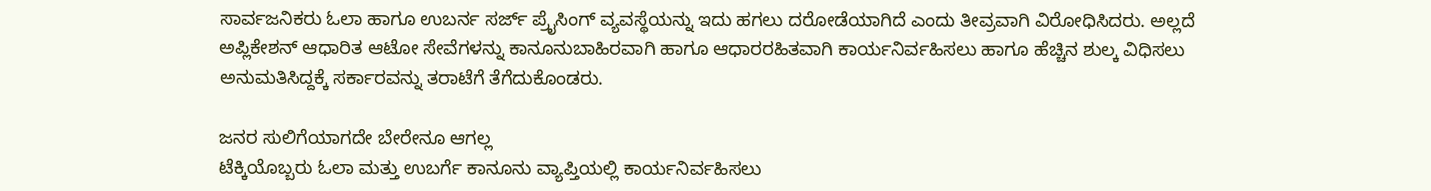ಸಾರ್ವಜನಿಕರು ಓಲಾ ಹಾಗೂ ಉಬರ್ನ ಸರ್ಜ್ ಪ್ರೈಸಿಂಗ್ ವ್ಯವಸ್ಥೆಯನ್ನು ಇದು ಹಗಲು ದರೋಡೆಯಾಗಿದೆ ಎಂದು ತೀವ್ರವಾಗಿ ವಿರೋಧಿಸಿದರು. ಅಲ್ಲದೆ ಅಪ್ಲಿಕೇಶನ್ ಆಧಾರಿತ ಆಟೋ ಸೇವೆಗಳನ್ನು ಕಾನೂನುಬಾಹಿರವಾಗಿ ಹಾಗೂ ಆಧಾರರಹಿತವಾಗಿ ಕಾರ್ಯನಿರ್ವಹಿಸಲು ಹಾಗೂ ಹೆಚ್ಚಿನ ಶುಲ್ಕ ವಿಧಿಸಲು ಅನುಮತಿಸಿದ್ದಕ್ಕೆ ಸರ್ಕಾರವನ್ನು ತರಾಟೆಗೆ ತೆಗೆದುಕೊಂಡರು.

ಜನರ ಸುಲಿಗೆಯಾಗದೇ ಬೇರೇನೂ ಆಗಲ್ಲ
ಟೆಕ್ಕಿಯೊಬ್ಬರು ಓಲಾ ಮತ್ತು ಉಬರ್ಗೆ ಕಾನೂನು ವ್ಯಾಪ್ತಿಯಲ್ಲಿ ಕಾರ್ಯನಿರ್ವಹಿಸಲು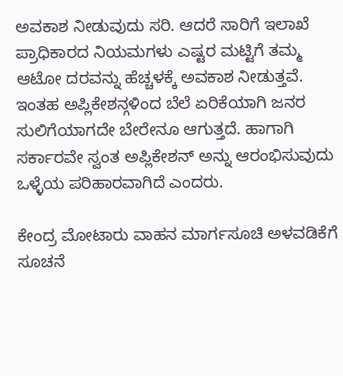ಅವಕಾಶ ನೀಡುವುದು ಸರಿ. ಆದರೆ ಸಾರಿಗೆ ಇಲಾಖೆ ಪ್ರಾಧಿಕಾರದ ನಿಯಮಗಳು ಎಷ್ಟರ ಮಟ್ಟಿಗೆ ತಮ್ಮ ಆಟೋ ದರವನ್ನು ಹೆಚ್ಚಳಕ್ಕೆ ಅವಕಾಶ ನೀಡುತ್ತವೆ. ಇಂತಹ ಅಪ್ಲಿಕೇಶನ್ಗಳಿಂದ ಬೆಲೆ ಏರಿಕೆಯಾಗಿ ಜನರ ಸುಲಿಗೆಯಾಗದೇ ಬೇರೇನೂ ಆಗುತ್ತದೆ. ಹಾಗಾಗಿ ಸರ್ಕಾರವೇ ಸ್ವಂತ ಅಪ್ಲಿಕೇಶನ್ ಅನ್ನು ಆರಂಭಿಸುವುದು ಒಳ್ಳೆಯ ಪರಿಹಾರವಾಗಿದೆ ಎಂದರು.

ಕೇಂದ್ರ ಮೋಟಾರು ವಾಹನ ಮಾರ್ಗಸೂಚಿ ಅಳವಡಿಕೆಗೆ ಸೂಚನೆ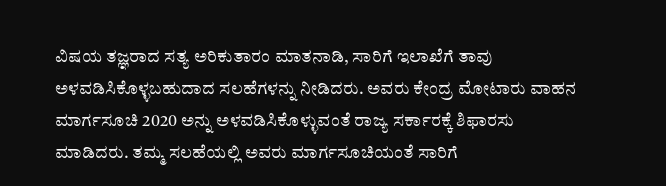ವಿಷಯ ತಜ್ಞರಾದ ಸತ್ಯ ಅರಿಕುತಾರಂ ಮಾತನಾಡಿ, ಸಾರಿಗೆ ಇಲಾಖೆಗೆ ತಾವು ಅಳವಡಿಸಿಕೊಳ್ಳಬಹುದಾದ ಸಲಹೆಗಳನ್ನು ನೀಡಿದರು. ಅವರು ಕೇಂದ್ರ ಮೋಟಾರು ವಾಹನ ಮಾರ್ಗಸೂಚಿ 2020 ಅನ್ನು ಅಳವಡಿಸಿಕೊಳ್ಳುವಂತೆ ರಾಜ್ಯ ಸರ್ಕಾರಕ್ಕೆ ಶಿಫಾರಸು ಮಾಡಿದರು. ತಮ್ಮ ಸಲಹೆಯಲ್ಲಿ ಅವರು ಮಾರ್ಗಸೂಚಿಯಂತೆ ಸಾರಿಗೆ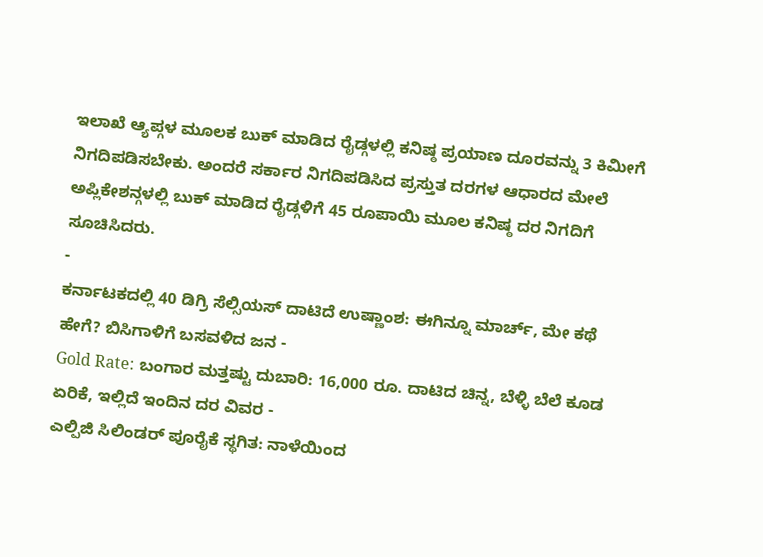ಇಲಾಖೆ ಆ್ಯಪ್ಗಳ ಮೂಲಕ ಬುಕ್ ಮಾಡಿದ ರೈಡ್ಗಳಲ್ಲಿ ಕನಿಷ್ಠ ಪ್ರಯಾಣ ದೂರವನ್ನು 3 ಕಿಮೀಗೆ ನಿಗದಿಪಡಿಸಬೇಕು. ಅಂದರೆ ಸರ್ಕಾರ ನಿಗದಿಪಡಿಸಿದ ಪ್ರಸ್ತುತ ದರಗಳ ಆಧಾರದ ಮೇಲೆ ಅಪ್ಲಿಕೇಶನ್ಗಳಲ್ಲಿ ಬುಕ್ ಮಾಡಿದ ರೈಡ್ಗಳಿಗೆ 45 ರೂಪಾಯಿ ಮೂಲ ಕನಿಷ್ಠ ದರ ನಿಗದಿಗೆ ಸೂಚಿಸಿದರು.
-
ಕರ್ನಾಟಕದಲ್ಲಿ 40 ಡಿಗ್ರಿ ಸೆಲ್ಸಿಯಸ್ ದಾಟಿದೆ ಉಷ್ಣಾಂಶ: ಈಗಿನ್ನೂ ಮಾರ್ಚ್, ಮೇ ಕಥೆ ಹೇಗೆ? ಬಿಸಿಗಾಳಿಗೆ ಬಸವಳಿದ ಜನ -
Gold Rate: ಬಂಗಾರ ಮತ್ತಷ್ಟು ದುಬಾರಿ: 16,000 ರೂ. ದಾಟಿದ ಚಿನ್ನ, ಬೆಳ್ಳಿ ಬೆಲೆ ಕೂಡ ಏರಿಕೆ, ಇಲ್ಲಿದೆ ಇಂದಿನ ದರ ವಿವರ -
ಎಲ್ಪಿಜಿ ಸಿಲಿಂಡರ್ ಪೂರೈಕೆ ಸ್ಥಗಿತ: ನಾಳೆಯಿಂದ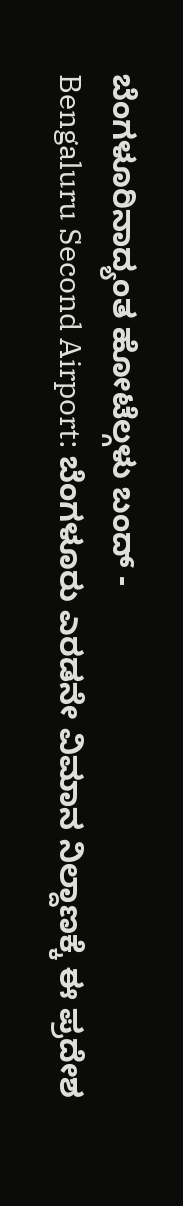ಬೆಂಗಳೂರಿನಾದ್ಯಂತ ಹೋಟೆಲ್ಗಳು ಬಂದ್ -
Bengaluru Second Airport: ಬೆಂಗಳೂರು ಎರಡನೇ ವಿಮಾನ ನಿಲ್ದಾಣಕ್ಕೆ ಈ ಪ್ರದೇಶ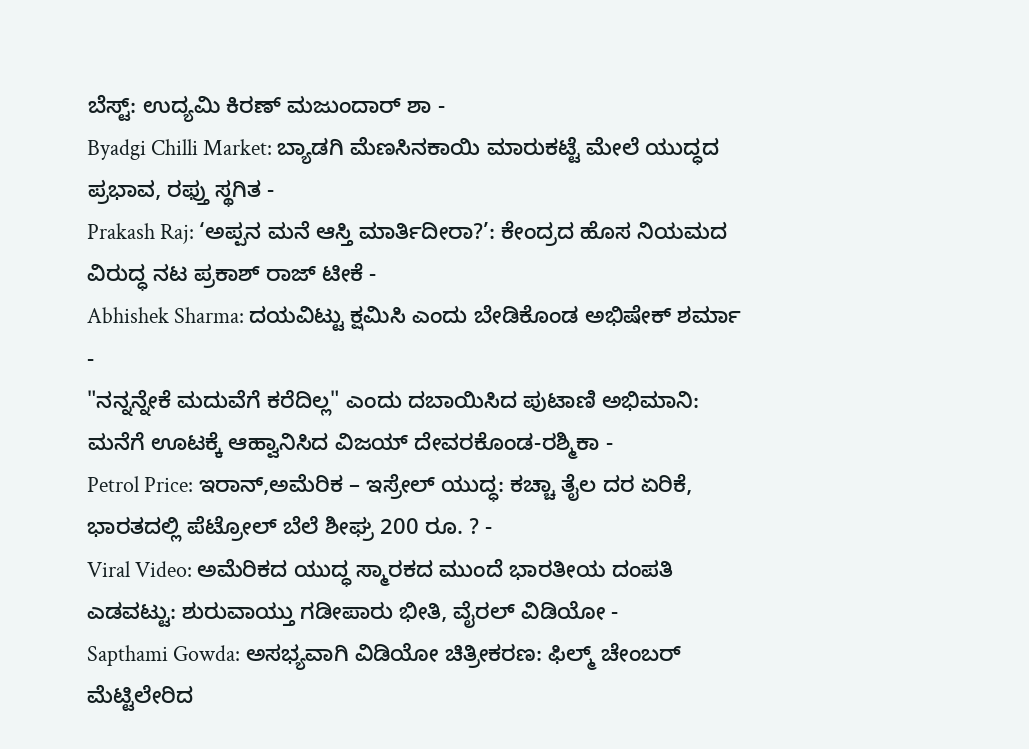ಬೆಸ್ಟ್: ಉದ್ಯಮಿ ಕಿರಣ್ ಮಜುಂದಾರ್ ಶಾ -
Byadgi Chilli Market: ಬ್ಯಾಡಗಿ ಮೆಣಸಿನಕಾಯಿ ಮಾರುಕಟ್ಟೆ ಮೇಲೆ ಯುದ್ಧದ ಪ್ರಭಾವ, ರಫ್ತು ಸ್ಥಗಿತ -
Prakash Raj: ‘ಅಪ್ಪನ ಮನೆ ಆಸ್ತಿ ಮಾರ್ತಿದೀರಾ?’: ಕೇಂದ್ರದ ಹೊಸ ನಿಯಮದ ವಿರುದ್ಧ ನಟ ಪ್ರಕಾಶ್ ರಾಜ್ ಟೀಕೆ -
Abhishek Sharma: ದಯವಿಟ್ಟು ಕ್ಷಮಿಸಿ ಎಂದು ಬೇಡಿಕೊಂಡ ಅಭಿಷೇಕ್ ಶರ್ಮಾ -
"ನನ್ನನ್ನೇಕೆ ಮದುವೆಗೆ ಕರೆದಿಲ್ಲ" ಎಂದು ದಬಾಯಿಸಿದ ಪುಟಾಣಿ ಅಭಿಮಾನಿ: ಮನೆಗೆ ಊಟಕ್ಕೆ ಆಹ್ವಾನಿಸಿದ ವಿಜಯ್ ದೇವರಕೊಂಡ-ರಶ್ಮಿಕಾ -
Petrol Price: ಇರಾನ್,ಅಮೆರಿಕ – ಇಸ್ರೇಲ್ ಯುದ್ಧ: ಕಚ್ಚಾ ತೈಲ ದರ ಏರಿಕೆ, ಭಾರತದಲ್ಲಿ ಪೆಟ್ರೋಲ್ ಬೆಲೆ ಶೀಘ್ರ 200 ರೂ. ? -
Viral Video: ಅಮೆರಿಕದ ಯುದ್ಧ ಸ್ಮಾರಕದ ಮುಂದೆ ಭಾರತೀಯ ದಂಪತಿ ಎಡವಟ್ಟು: ಶುರುವಾಯ್ತು ಗಡೀಪಾರು ಭೀತಿ, ವೈರಲ್ ವಿಡಿಯೋ -
Sapthami Gowda: ಅಸಭ್ಯವಾಗಿ ವಿಡಿಯೋ ಚಿತ್ರೀಕರಣ: ಫಿಲ್ಮ್ ಚೇಂಬರ್ ಮೆಟ್ಟಿಲೇರಿದ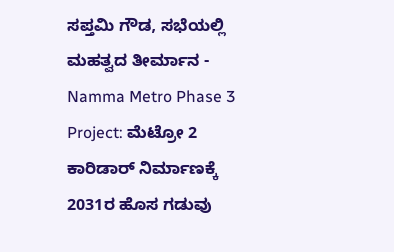ಸಪ್ತಮಿ ಗೌಡ, ಸಭೆಯಲ್ಲಿ ಮಹತ್ವದ ತೀರ್ಮಾನ -
Namma Metro Phase 3 Project: ಮೆಟ್ರೋ 2 ಕಾರಿಡಾರ್ ನಿರ್ಮಾಣಕ್ಕೆ 2031ರ ಹೊಸ ಗಡುವು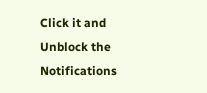Click it and Unblock the Notifications